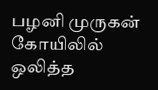பழனி முருகன் கோயிலில் ஒலித்த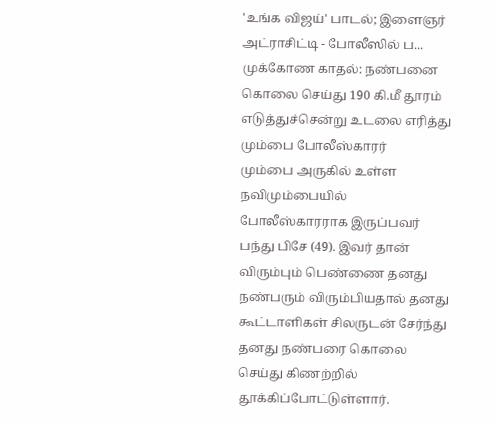'உங்க விஜய்' பாடல்; இளைஞர் அட்ராசிட்டி - போலீஸில் ப...
முக்கோண காதல்: நண்பனை கொலை செய்து 190 கி.மீ தூரம் எடுத்துச்சென்று உடலை எரித்து மும்பை போலீஸ்காரர்
மும்பை அருகில் உள்ள நவிமும்பையில் போலீஸ்காரராக இருப்பவர் பந்து பிசே (49). இவர் தான் விரும்பும் பெண்ணை தனது நண்பரும் விரும்பியதால் தனது கூட்டாளிகள் சிலருடன் சேர்ந்து தனது நண்பரை கொலை செய்து கிணற்றில் தூக்கிப்போட்டுள்ளார்.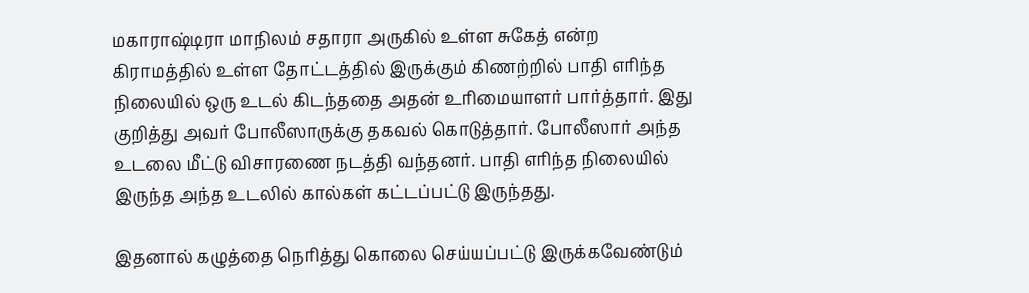மகாராஷ்டிரா மாநிலம் சதாரா அருகில் உள்ள சுகேத் என்ற கிராமத்தில் உள்ள தோட்டத்தில் இருக்கும் கிணற்றில் பாதி எரிந்த நிலையில் ஒரு உடல் கிடந்ததை அதன் உரிமையாளர் பார்த்தார். இது குறித்து அவர் போலீஸாருக்கு தகவல் கொடுத்தார். போலீஸார் அந்த உடலை மீட்டு விசாரணை நடத்தி வந்தனர். பாதி எரிந்த நிலையில் இருந்த அந்த உடலில் கால்கள் கட்டப்பட்டு இருந்தது.

இதனால் கழுத்தை நெரித்து கொலை செய்யப்பட்டு இருக்கவேண்டும்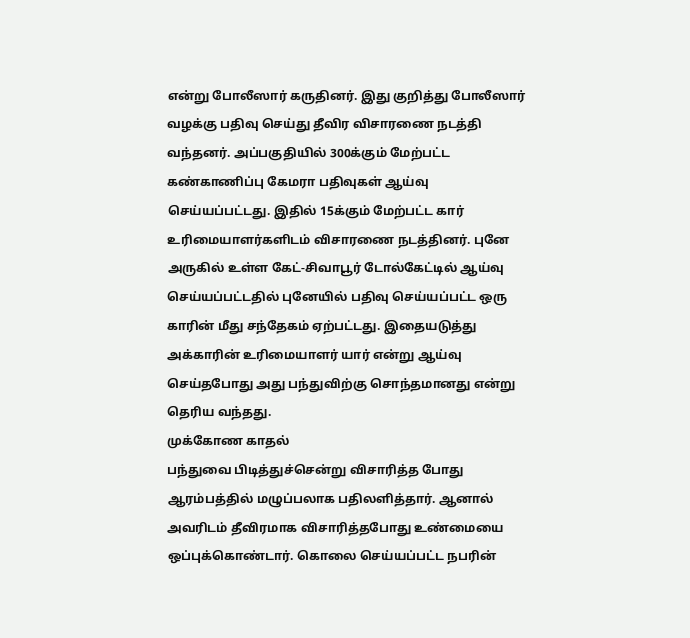என்று போலீஸார் கருதினர். இது குறித்து போலீஸார் வழக்கு பதிவு செய்து தீவிர விசாரணை நடத்தி வந்தனர். அப்பகுதியில் 300க்கும் மேற்பட்ட கண்காணிப்பு கேமரா பதிவுகள் ஆய்வு செய்யப்பட்டது. இதில் 15க்கும் மேற்பட்ட கார் உரிமையாளர்களிடம் விசாரணை நடத்தினர். புனே அருகில் உள்ள கேட்-சிவாபூர் டோல்கேட்டில் ஆய்வு செய்யப்பட்டதில் புனேயில் பதிவு செய்யப்பட்ட ஒரு காரின் மீது சந்தேகம் ஏற்பட்டது. இதையடுத்து அக்காரின் உரிமையாளர் யார் என்று ஆய்வு செய்தபோது அது பந்துவிற்கு சொந்தமானது என்று தெரிய வந்தது.
முக்கோண காதல்
பந்துவை பிடித்துச்சென்று விசாரித்த போது ஆரம்பத்தில் மழுப்பலாக பதிலளித்தார். ஆனால் அவரிடம் தீவிரமாக விசாரித்தபோது உண்மையை ஒப்புக்கொண்டார். கொலை செய்யப்பட்ட நபரின்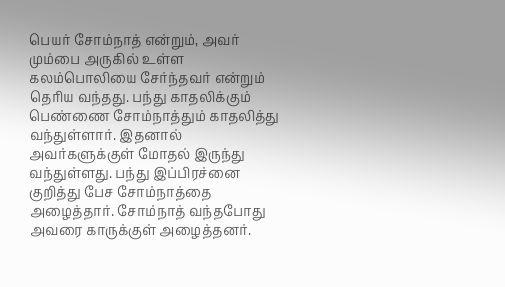பெயர் சோம்நாத் என்றும், அவர் மும்பை அருகில் உள்ள கலம்பொலியை சேர்ந்தவர் என்றும் தெரிய வந்தது. பந்து காதலிக்கும் பெண்ணை சோம்நாத்தும் காதலித்து வந்துள்ளார். இதனால் அவர்களுக்குள் மோதல் இருந்து வந்துள்ளது. பந்து இப்பிரச்னை குறித்து பேச சோம்நாத்தை அழைத்தார். சோம்நாத் வந்தபோது அவரை காருக்குள் அழைத்தனர்.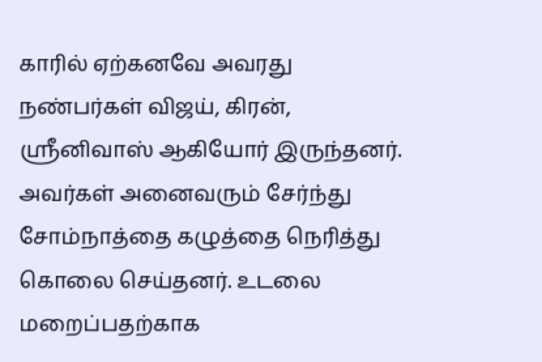காரில் ஏற்கனவே அவரது நண்பர்கள் விஜய், கிரன், ஸ்ரீனிவாஸ் ஆகியோர் இருந்தனர். அவர்கள் அனைவரும் சேர்ந்து சோம்நாத்தை கழுத்தை நெரித்து கொலை செய்தனர். உடலை மறைப்பதற்காக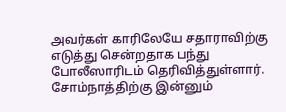அவர்கள் காரிலேயே சதாராவிற்கு எடுத்து சென்றதாக பந்து போலீஸாரிடம் தெரிவித்துள்ளார். சோம்நாத்திற்கு இன்னும்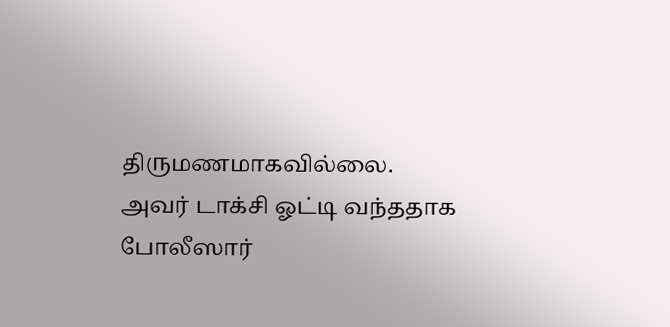திருமணமாகவில்லை. அவர் டாக்சி ஓட்டி வந்ததாக போலீஸார்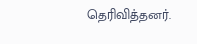தெரிவித்தனர்.